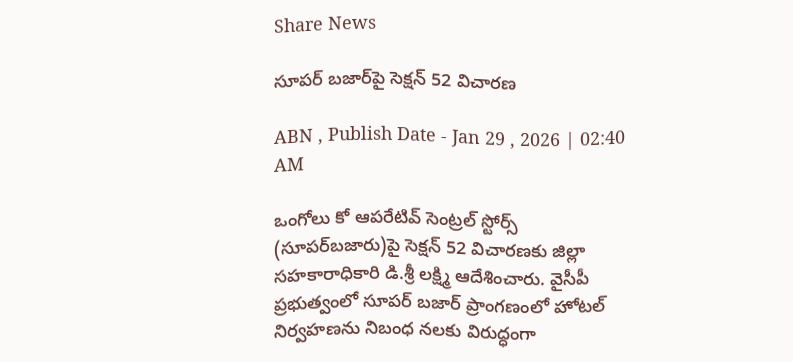Share News

సూపర్‌ బజార్‌పై సెక్షన్‌ 52 విచారణ

ABN , Publish Date - Jan 29 , 2026 | 02:40 AM

ఒంగోలు కో ఆపరేటివ్‌ సెంట్రల్‌ స్టోర్స్‌ (సూపర్‌బజారు)పై సెక్షన్‌ 52 విచారణకు జిల్లా సహకారాధికారి డి.శ్రీ లక్ష్మి ఆదేశించారు. వైసీపీ ప్రభుత్వంలో సూపర్‌ బజార్‌ ప్రాంగణంలో హోటల్‌ నిర్వహణను నిబంధ నలకు విరుద్ధంగా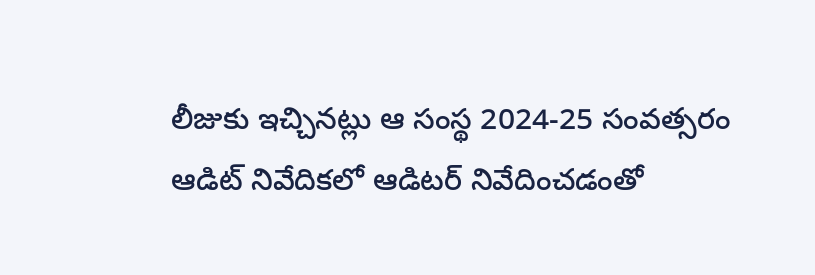లీజుకు ఇచ్చినట్లు ఆ సంస్థ 2024-25 సంవత్సరం ఆడిట్‌ నివేదికలో ఆడిటర్‌ నివేదించడంతో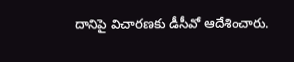దానిపై విచారణకు డీసీవో ఆదేశించారు.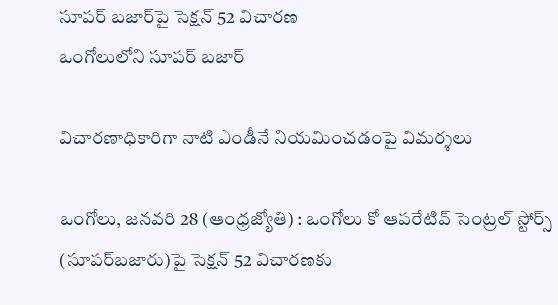సూపర్‌ బజార్‌పై సెక్షన్‌ 52 విచారణ
ఒంగోలులోని సూపర్‌ బజార్‌

విచారణాధికారిగా నాటి ఎండీనే నియమించడంపై విమర్శలు

ఒంగోలు, జనవరి 28 (ఆంధ్రజ్యోతి) : ఒంగోలు కో ఆపరేటివ్‌ సెంట్రల్‌ స్టోర్స్‌ (సూపర్‌బజారు)పై సెక్షన్‌ 52 విచారణకు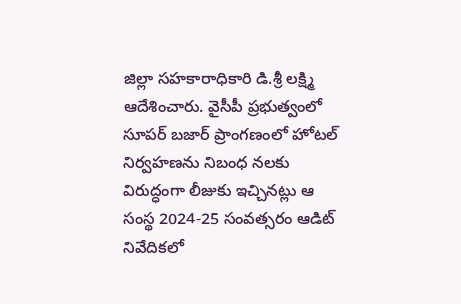జిల్లా సహకారాధికారి డి.శ్రీ లక్ష్మి ఆదేశించారు. వైసీపీ ప్రభుత్వంలో సూపర్‌ బజార్‌ ప్రాంగణంలో హోటల్‌ నిర్వహణను నిబంధ నలకు విరుద్ధంగా లీజుకు ఇచ్చినట్లు ఆ సంస్థ 2024-25 సంవత్సరం ఆడిట్‌ నివేదికలో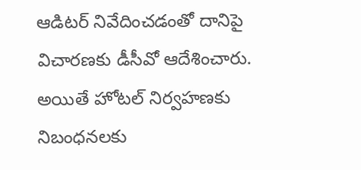ఆడిటర్‌ నివేదించడంతో దానిపై విచారణకు డీసీవో ఆదేశించారు. అయితే హోటల్‌ నిర్వహణకు నిబంధనలకు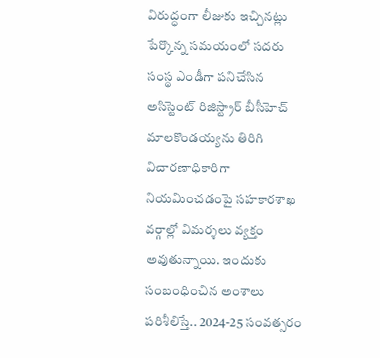విరుద్ధంగా లీజుకు ఇచ్చినట్లు పేర్కొన్న సమయంలో సదరు సంస్థ ఎండీగా పనిచేసిన అసిస్టెంట్‌ రిజిస్ట్రార్‌ బీసీహెచ్‌ మాలకొండయ్యను తిరిగి విచారణాధికారిగా నియమించడంపై సహకారశాఖ వర్గాల్లో విమర్శలు వ్యక్తం అవుతున్నాయి. ఇందుకు సంబంధించిన అంశాలు పరిశీలిస్తే.. 2024-25 సంవత్సరం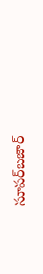సూపర్‌బజార్‌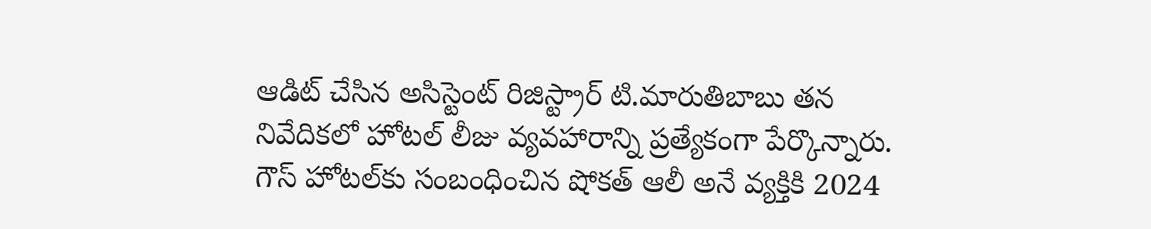ఆడిట్‌ చేసిన అసిస్టెంట్‌ రిజిస్ట్రార్‌ టి.మారుతిబాబు తన నివేదికలో హోటల్‌ లీజు వ్యవహారాన్ని ప్రత్యేకంగా పేర్కొన్నారు. గౌస్‌ హోటల్‌కు సంబంధించిన షోకత్‌ ఆలీ అనే వ్యక్తికి 2024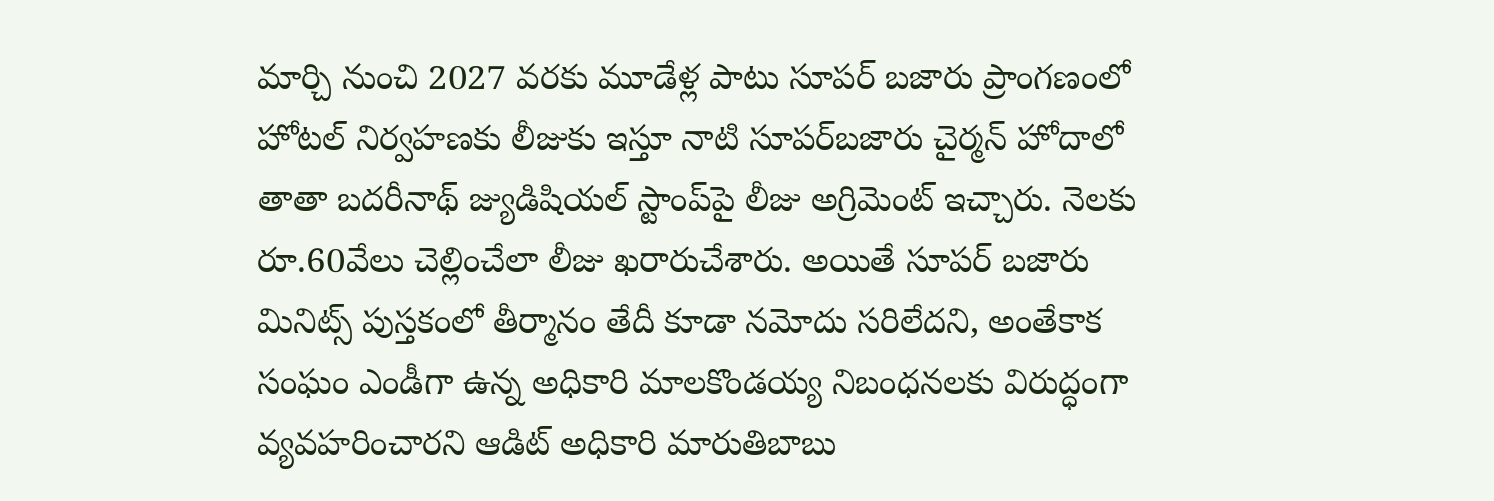మార్చి నుంచి 2027 వరకు మూడేళ్ల పాటు సూపర్‌ బజారు ప్రాంగణంలో హోటల్‌ నిర్వహణకు లీజుకు ఇస్తూ నాటి సూపర్‌బజారు చైర్మన్‌ హోదాలో తాతా బదరీనాథ్‌ జ్యుడిషియల్‌ స్టాంప్‌పై లీజు అగ్రిమెంట్‌ ఇచ్చారు. నెలకు రూ.60వేలు చెల్లించేలా లీజు ఖరారుచేశారు. అయితే సూపర్‌ బజారు మినిట్స్‌ పుస్తకంలో తీర్మానం తేదీ కూడా నమోదు సరిలేదని, అంతేకాక సంఘం ఎండీగా ఉన్న అధికారి మాలకొండయ్య నిబంధనలకు విరుద్ధంగా వ్యవహరించారని ఆడిట్‌ అధికారి మారుతిబాబు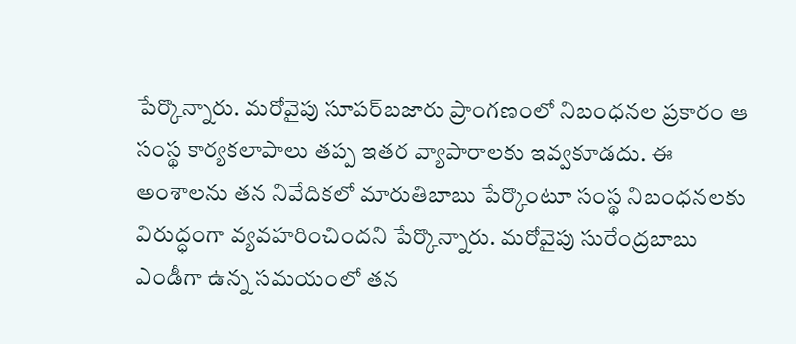పేర్కొన్నారు. మరోవైపు సూపర్‌బజారు ప్రాంగణంలో నిబంధనల ప్రకారం ఆ సంస్థ కార్యకలాపాలు తప్ప ఇతర వ్యాపారాలకు ఇవ్వకూడదు. ఈ అంశాలను తన నివేదికలో మారుతిబాబు పేర్కొంటూ సంస్థ నిబంధనలకు విరుద్ధంగా వ్యవహరించిందని పేర్కొన్నారు. మరోవైపు సురేంద్రబాబు ఎండీగా ఉన్న సమయంలో తన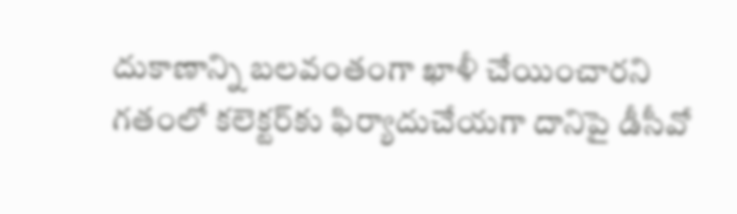దుకాణాన్ని బలవంతంగా ఖాళీ చేయించారని గతంలో కలెక్టర్‌కు ఫిర్యాదుచేయగా దానిపై డీసీవో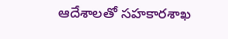ఆదేశాలతో సహకారశాఖ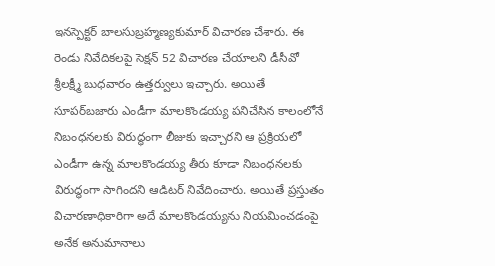ఇనస్పెక్టర్‌ బాలసుబ్రహ్మణ్యకుమార్‌ విచారణ చేశారు. ఈ రెండు నివేదికలపై సెక్షన్‌ 52 విచారణ చేయాలని డీసీవో శ్రీలక్ష్మీ బుధవారం ఉత్తర్వులు ఇచ్చారు. అయితే సూపర్‌బజారు ఎండీగా మాలకొండయ్య పనిచేసిన కాలంలోనే నిబంధనలకు విరుద్ధంగా లీజుకు ఇచ్చారని ఆ ప్రక్రియలో ఎండీగా ఉన్న మాలకొండయ్య తీరు కూడా నిబంధనలకు విరుద్ధంగా సాగిందని ఆడిటర్‌ నివేదించారు. అయితే ప్రస్తుతం విచారణాధికారిగా అదే మాలకొండయ్యను నియమించడంపై అనేక అనుమానాలు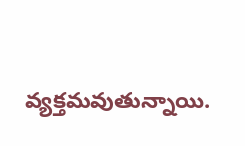వ్యక్తమవుతున్నాయి.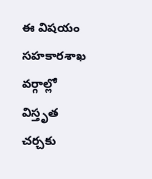ఈ విషయం సహకారశాఖ వర్గాల్లో విస్తృత చర్చకు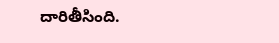దారితీసింది.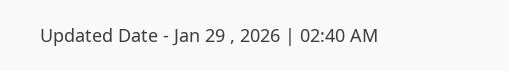Updated Date - Jan 29 , 2026 | 02:40 AM